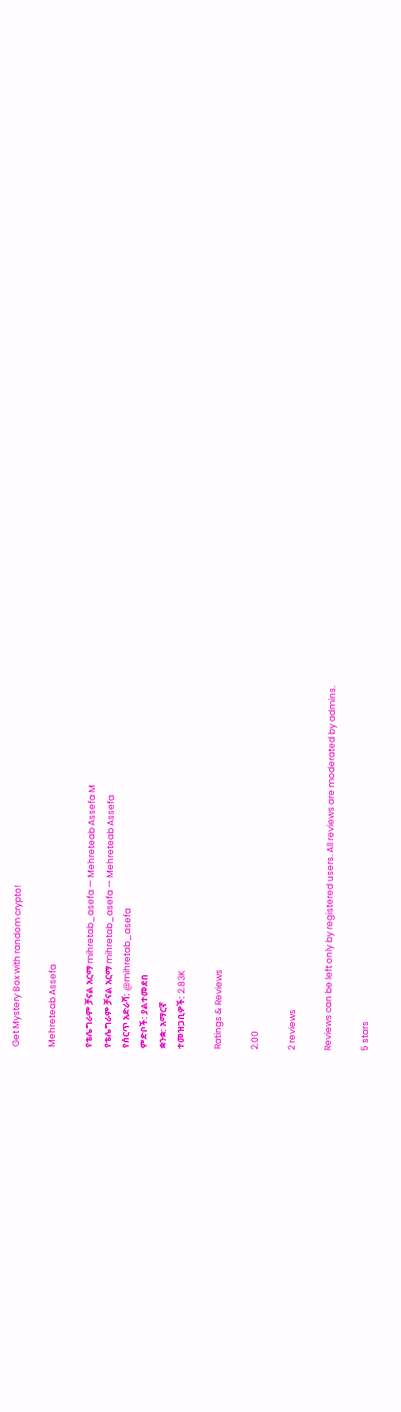Get Mystery Box with random crypto!

Mehreteab Assefa

የቴሌግራም ቻናል አርማ mihretab_asefa — Mehreteab Assefa M
የቴሌግራም ቻናል አርማ mihretab_asefa — Mehreteab Assefa
የሰርጥ አድራሻ: @mihretab_asefa
ምድቦች: ያልተመደበ
ቋንቋ: አማርኛ
ተመዝጋቢዎች: 2.83K

Ratings & Reviews

2.00

2 reviews

Reviews can be left only by registered users. All reviews are moderated by admins.

5 stars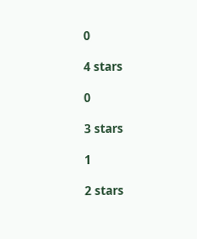0

4 stars

0

3 stars

1

2 stars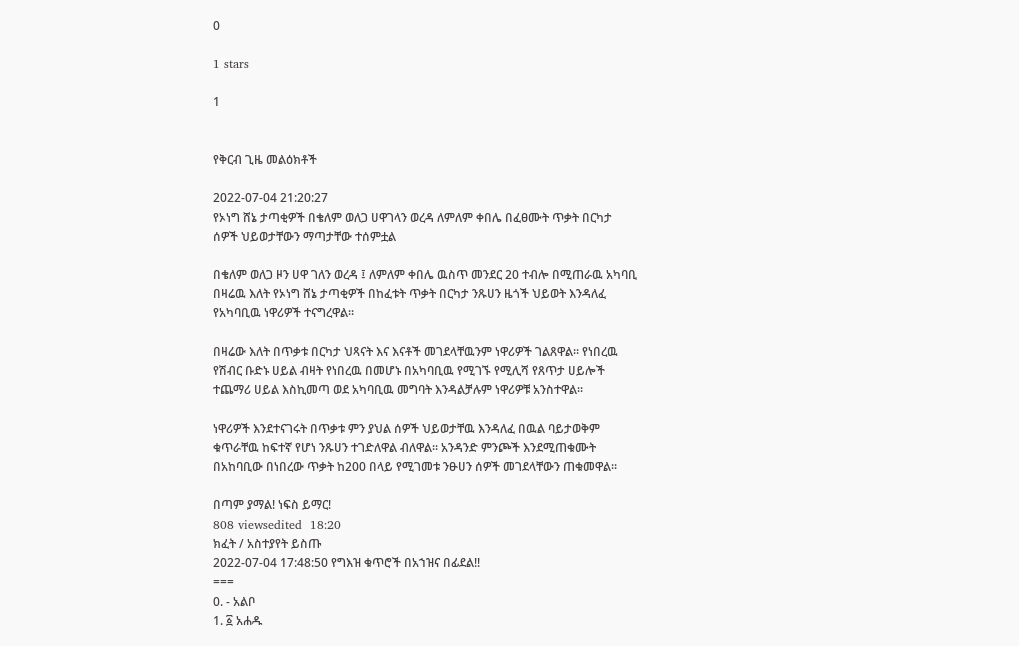0

1 stars

1


የቅርብ ጊዜ መልዕክቶች

2022-07-04 21:20:27
የኦነግ ሸኔ ታጣቂዎች በቄለም ወለጋ ሀዋገላን ወረዳ ለምለም ቀበሌ በፈፀሙት ጥቃት በርካታ ሰዎች ህይወታቸውን ማጣታቸው ተሰምቷል

በቄለም ወለጋ ዞን ሀዋ ገለን ወረዳ ፤ ለምለም ቀበሌ ዉስጥ መንደር 20 ተብሎ በሚጠራዉ አካባቢ በዛሬዉ እለት የኦነግ ሸኔ ታጣቂዎች በከፈቱት ጥቃት በርካታ ንጹሀን ዜጎች ህይወት እንዳለፈ የአካባቢዉ ነዋሪዎች ተናግረዋል።

በዛሬው እለት በጥቃቱ በርካታ ህጻናት እና እናቶች መገደላቸዉንም ነዋሪዎች ገልጸዋል። የነበረዉ የሽብር ቡድኑ ሀይል ብዛት የነበረዉ በመሆኑ በአካባቢዉ የሚገኙ የሚሊሻ የጸጥታ ሀይሎች ተጨማሪ ሀይል እስኪመጣ ወደ አካባቢዉ መግባት እንዳልቻሉም ነዋሪዎቹ አንስተዋል።

ነዋሪዎች እንደተናገሩት በጥቃቱ ምን ያህል ሰዎች ህይወታቸዉ እንዳለፈ በዉል ባይታወቅም ቁጥራቸዉ ከፍተኛ የሆነ ንጹሀን ተገድለዋል ብለዋል። አንዳንድ ምንጮች እንደሚጠቁሙት በአከባቢው በነበረው ጥቃት ከ200 በላይ የሚገመቱ ንፁሀን ሰዎች መገደላቸውን ጠቁመዋል።

በጣም ያማል! ነፍስ ይማር!
808 viewsedited  18:20
ክፈት / አስተያየት ይስጡ
2022-07-04 17:48:50 የግእዝ ቁጥሮች በአኀዝና በፊደል!!
===
0. - አልቦ
1. ፩ አሐዱ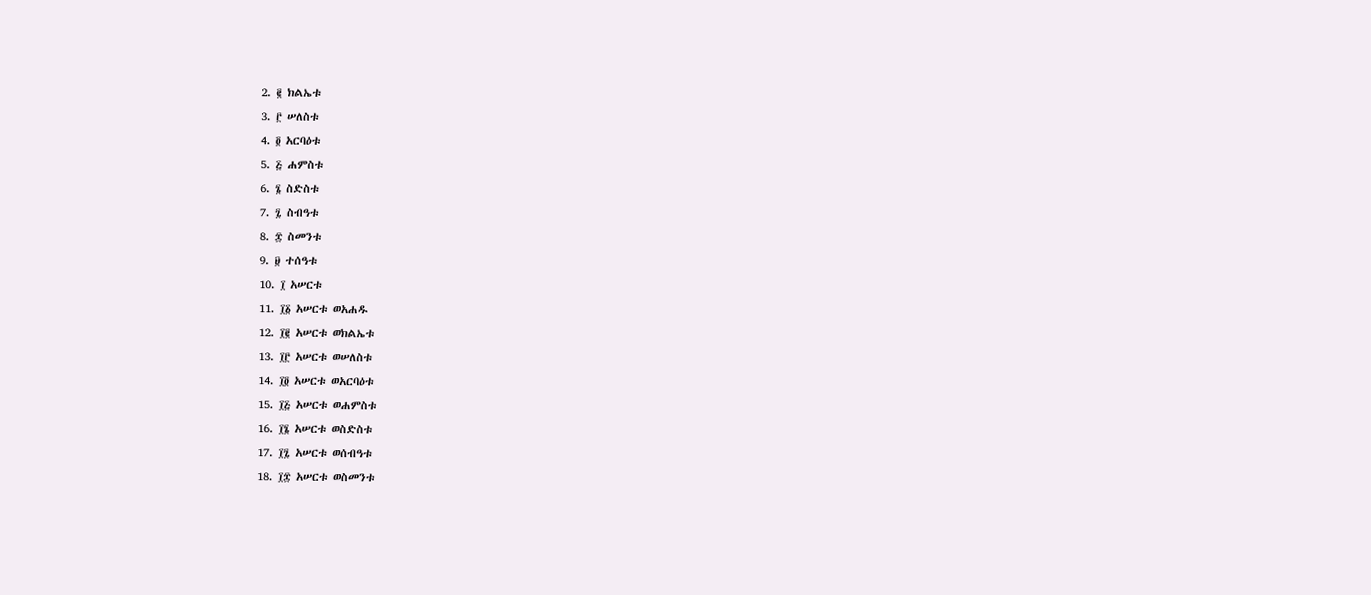2. ፪ ክልኤቱ
3. ፫ ሠለስቱ
4. ፬ አርባዕቱ
5. ፭ ሐምስቱ
6. ፮ ስድስቱ
7. ፯ ስብዓቱ
8. ፰ ስመንቱ
9. ፱ ተሰዓቱ
10. ፲ አሠርቱ
11. ፲፩ አሠርቱ ወአሐዱ
12. ፲፪ አሠርቱ ወክልኤቱ
13. ፲፫ አሠርቱ ወሠለስቱ
14. ፲፬ አሠርቱ ወአርባዕቱ
15. ፲፭ አሠርቱ ወሐምስቱ
16. ፲፮ አሠርቱ ወስድስቱ
17. ፲፯ አሠርቱ ወሰብዓቱ
18. ፲፰ አሠርቱ ወስመንቱ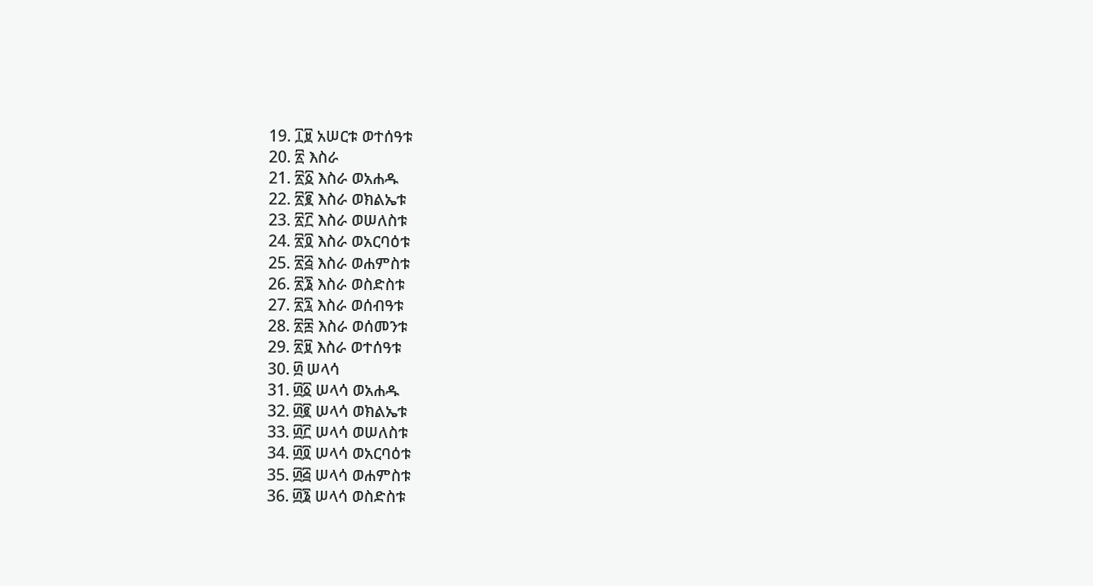19. ፲፱ አሠርቱ ወተሰዓቱ
20. ፳ እስራ
21. ፳፩ እስራ ወአሐዱ
22. ፳፪ እስራ ወክልኤቱ
23. ፳፫ እስራ ወሠለስቱ
24. ፳፬ እስራ ወአርባዕቱ
25. ፳፭ እስራ ወሐምስቱ
26. ፳፮ እስራ ወስድስቱ
27. ፳፯ እስራ ወሰብዓቱ
28. ፳፰ እስራ ወሰመንቱ
29. ፳፱ እስራ ወተሰዓቱ
30. ፴ ሠላሳ
31. ፴፩ ሠላሳ ወአሐዱ
32. ፴፪ ሠላሳ ወክልኤቱ
33. ፴፫ ሠላሳ ወሠለስቱ
34. ፴፬ ሠላሳ ወአርባዕቱ
35. ፴፭ ሠላሳ ወሐምስቱ
36. ፴፮ ሠላሳ ወስድስቱ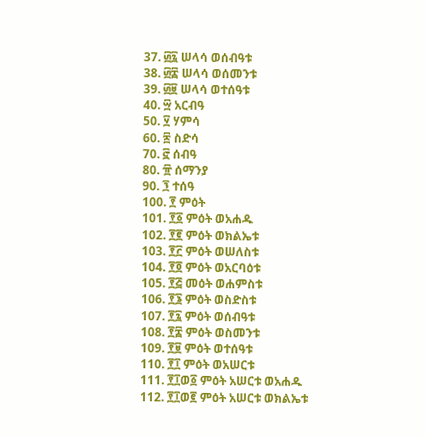37. ፴፯ ሠላሳ ወሰብዓቱ
38. ፴፰ ሠላሳ ወሰመንቱ
39. ፴፱ ሠላሳ ወተሰዓቱ
40. ፵ አርብዓ
50. ፶ ሃምሳ
60. ፷ ስድሳ
70. ፸ ሰብዓ
80. ፹ ሰማንያ
90. ፺ ተሰዓ
100. ፻ ምዕት
101. ፻፩ ምዕት ወአሐዱ
102. ፻፪ ምዕት ወክልኤቱ
103. ፻፫ ምዕት ወሠለስቱ
104. ፻፬ ምዕት ወአርባዕቱ
105. ፻፭ መዕት ወሐምስቱ
106. ፻፮ ምዕት ወስድስቱ
107. ፻፯ ምዕት ወሰብዓቱ
108. ፻፰ ምዕት ወስመንቱ
109. ፻፱ ምዕት ወተሰዓቱ
110. ፻፲ ምዕት ወአሠርቱ
111. ፻፲ወ፩ ምዕት አሠርቱ ወአሐዱ
112. ፻፲ወ፪ ምዕት አሠርቱ ወክልኤቱ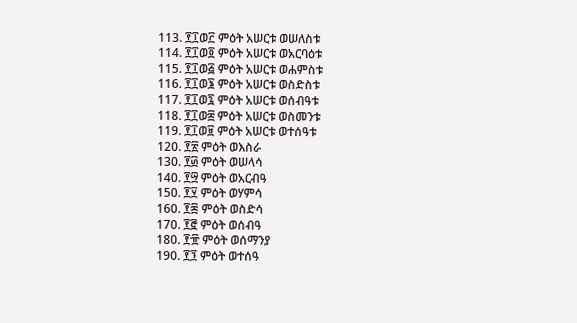113. ፻፲ወ፫ ምዕት አሠርቱ ወሠለስቱ
114. ፻፲ወ፬ ምዕት አሠርቱ ወአርባዕቱ
115. ፻፲ወ፭ ምዕት አሠርቱ ወሐምስቱ
116. ፻፲ወ፮ ምዕት አሠርቱ ወስድስቱ
117. ፻፲ወ፯ ምዕት አሠርቱ ወሰብዓቱ
118. ፻፲ወ፰ ምዕት አሠርቱ ወስመንቱ
119. ፻፲ወ፱ ምዕት አሠርቱ ወተሰዓቱ
120. ፻፳ ምዕት ወእስራ
130. ፻፴ ምዕት ወሠላሳ
140. ፻፵ ምዕት ወአርብዓ
150. ፻፶ ምዕት ወሃምሳ
160. ፻፷ ምዕት ወስድሳ
170. ፻፸ ምዕት ወሰብዓ
180. ፻፹ ምዕት ወሰማንያ
190. ፻፺ ምዕት ወተሰዓ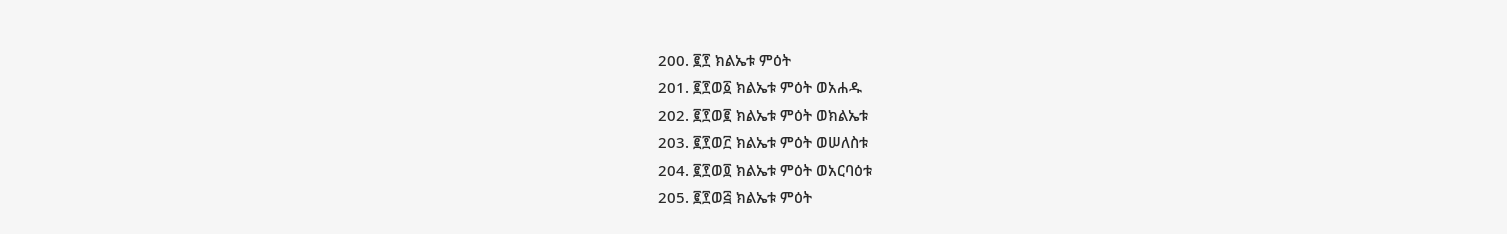200. ፪፻ ክልኤቱ ምዕት
201. ፪፻ወ፩ ክልኤቱ ምዕት ወአሐዱ
202. ፪፻ወ፪ ክልኤቱ ምዕት ወክልኤቱ
203. ፪፻ወ፫ ክልኤቱ ምዕት ወሠለስቱ
204. ፪፻ወ፬ ክልኤቱ ምዕት ወአርባዕቱ
205. ፪፻ወ፭ ክልኤቱ ምዕት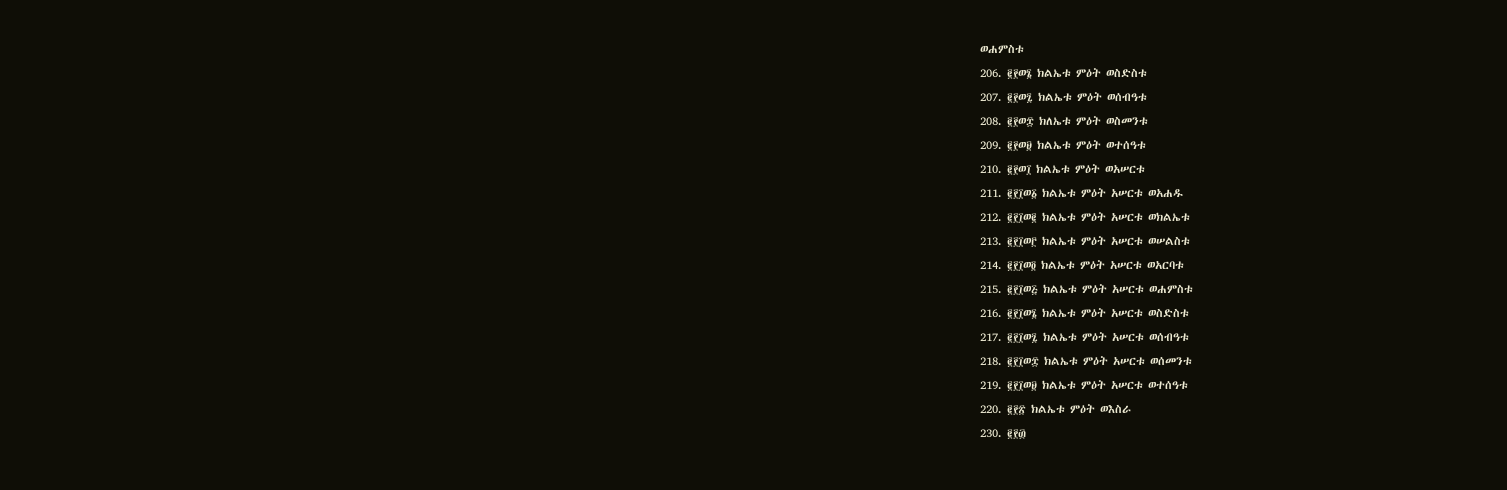ወሐምስቱ
206. ፪፻ወ፮ ክልኤቱ ምዕት ወስድስቱ
207. ፪፻ወ፯ ክልኤቱ ምዕት ወሰብዓቱ
208. ፪፻ወ፰ ክለኤቱ ምዕት ወስመንቱ
209. ፪፻ወ፱ ክልኤቱ ምዕት ወተሰዓቱ
210. ፪፻ወ፲ ክልኤቱ ምዕት ወአሠርቱ
211. ፪፻፲ወ፩ ክልኤቱ ምዕት አሠርቱ ወአሐዱ
212. ፪፻፲ወ፪ ክልኤቱ ምዕት አሠርቱ ወክልኤቱ
213. ፪፻፲ወ፫ ክልኤቱ ምዕት አሠርቱ ወሠልስቱ
214. ፪፻፲ወ፬ ክልኤቱ ምዕት አሠርቱ ወአርባቱ
215. ፪፻፲ወ፭ ክልኤቱ ምዕት አሠርቱ ወሐምስቱ
216. ፪፻፲ወ፮ ክልኤቱ ምዕት አሠርቱ ወስድስቱ
217. ፪፻፲ወ፯ ክልኤቱ ምዕት አሠርቱ ወሰብዓቱ
218. ፪፻፲ወ፰ ክልኤቱ ምዕት አሠርቱ ወሰመንቱ
219. ፪፻፲ወ፱ ክልኤቱ ምዕት አሠርቱ ወተሰዓቱ
220. ፪፻፳ ክልኤቱ ምዕት ወእስራ
230. ፪፻፴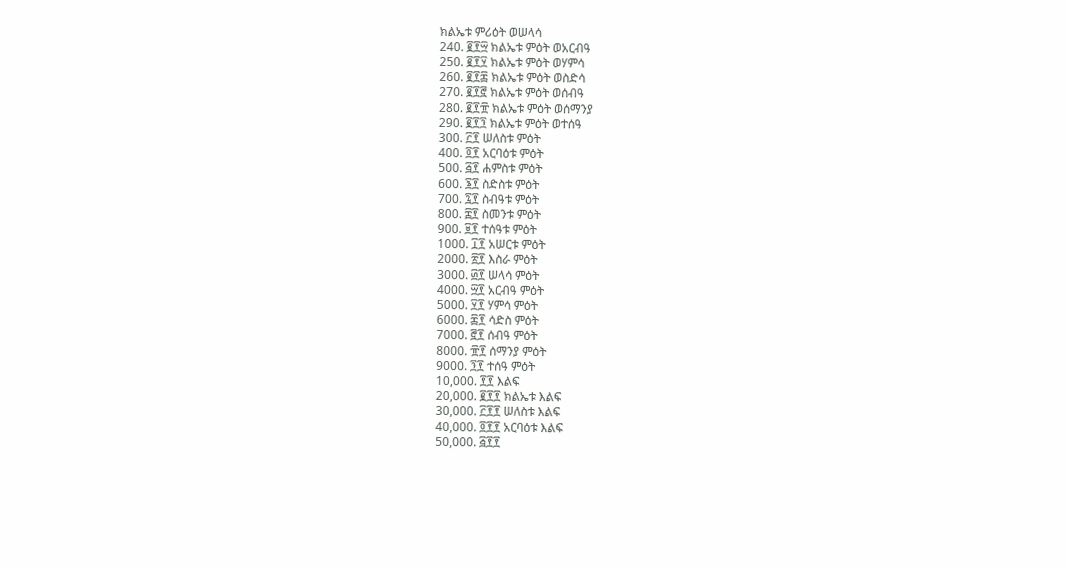ክልኤቱ ምሪዕት ወሠላሳ
240. ፪፻፵ ክልኤቱ ምዕት ወአርብዓ
250. ፪፻፶ ክልኤቱ ምዕት ወሃምሳ
260. ፪፻፷ ክልኤቱ ምዕት ወስድሳ
270. ፪፻፸ ክልኤቱ ምዕት ወሰብዓ
280. ፪፻፹ ክልኤቱ ምዕት ወሰማንያ
290. ፪፻፺ ክልኤቱ ምዕት ወተሰዓ
300. ፫፻ ሠለስቱ ምዕት
400. ፬፻ አርባዕቱ ምዕት
500. ፭፻ ሐምስቱ ምዕት
600. ፮፻ ስድስቱ ምዕት
700. ፯፻ ስብዓቱ ምዕት
800. ፰፻ ስመንቱ ምዕት
900. ፱፻ ተሰዓቱ ምዕት
1000. ፲፻ አሠርቱ ምዕት
2000. ፳፻ እስራ ምዕት
3000. ፴፻ ሠላሳ ምዕት
4000. ፵፻ አርብዓ ምዕት
5000. ፶፻ ሃምሳ ምዕት
6000. ፷፻ ሳድስ ምዕት
7000. ፸፻ ሰብዓ ምዕት
8000. ፹፻ ሰማንያ ምዕት
9000. ፺፻ ተሰዓ ምዕት
10,000. ፻፻ እልፍ
20,000. ፪፻፻ ክልኤቱ እልፍ
30,000. ፫፻፻ ሠለስቱ እልፍ
40,000. ፬፻፻ አርባዕቱ እልፍ
50,000. ፭፻፻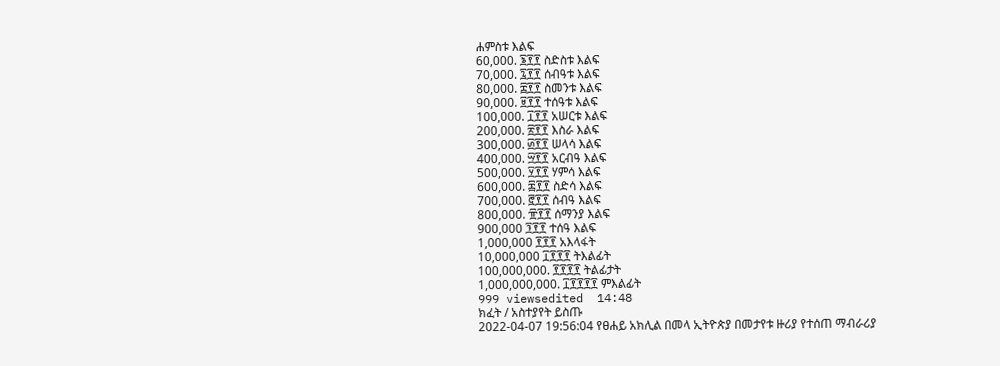ሐምስቱ እልፍ
60,000. ፮፻፻ ስድስቱ እልፍ
70,000. ፯፻፻ ሰብዓቱ እልፍ
80,000. ፰፻፻ ስመንቱ እልፍ
90,000. ፱፻፻ ተሰዓቱ እልፍ
100,000. ፲፻፻ አሠርቱ እልፍ
200,000. ፳፻፻ እስራ እልፍ
300,000. ፴፻፻ ሠላሳ እልፍ
400,000. ፵፻፻ አርብዓ እልፍ
500,000. ፶፻፻ ሃምሳ እልፍ
600,000. ፷፻፻ ስድሳ እልፍ
700,000. ፸፻፻ ሰብዓ እልፍ
800,000. ፹፻፻ ሰማንያ እልፍ
900,000 ፺፻፻ ተሰዓ እልፍ
1,000,000 ፻፻፻ አእላፋት
10,000,000 ፲፻፻፻ ትእልፊት
100,000,000. ፻፻፻፻ ትልፊታት
1,000,000,000. ፲፻፻፻፻ ምእልፊት
999 viewsedited  14:48
ክፈት / አስተያየት ይስጡ
2022-04-07 19:56:04 የፀሐይ አክሊል በመላ ኢትዮጵያ በመታየቱ ዙሪያ የተሰጠ ማብራሪያ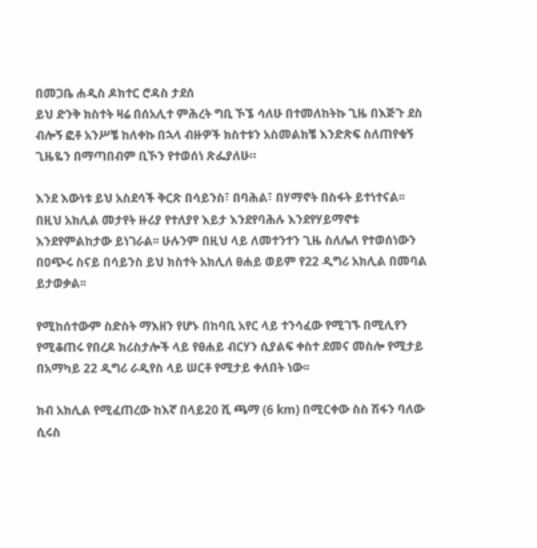በመጋቤ ሐዲስ ዶክተር ሮዳስ ታደሰ
ይህ ድንቅ ክስተት ዛሬ በሰአሊተ ምሕረት ግቢ ኾኜ ሳለሁ በተመለከትኩ ጊዜ በእጅጉ ደስ ብሎኝ ፎቶ አንሥቼ ከለቀኩ በኋላ ብዙዎች ክስተቱን አስመልክቼ እንድጽፍ ስለጠየቁኝ ጊዜዬን በማጣበብም ቢኾን የተወሰነ ጽፌያለሁ።

እንደ እውነቱ ይህ አስደሳች ቅርጽ በሳይንስ፣ በባሕል፣ በሃማኖት በስፋት ይተነተናል፡፡ በዚህ አክሊል መታየት ዙሪያ የተለያየ እይታ እንደየባሕሉ እንደየሃይማኖቱ እንደየምልከታው ይነገራል፡፡ ሁሉንም በዚህ ላይ ለመተንተን ጊዜ ስለሌለ የተወሰነውን በዐጭሩ ስናይ በሳይንስ ይህ ክስተት አክሊለ ፀሐይ ወይም የ22 ዲግሪ አክሊል በመባል ይታወቃል፡፡

የሚከሰተውም ስድስት ማእዘን የሆኑ በከባቢ አየር ላይ ተንሳፈው የሚገኙ በሚሊየን የሚቆጠሩ የበረዶ ክሪስታሎች ላይ የፀሐይ ብርሃን ሲያልፍ ቀስተ ደመና መስሎ የሚታይ በአማካይ 22 ዲግሪ ራዲየስ ላይ ሠርቶ የሚታይ ቀለበት ነው፡፡

ክብ አክሊል የሚፈጠረው ከእኛ በላይ20 ሺ ጫማ (6 km) በሚርቀው ስስ ሽፋን ባለው ሲሩስ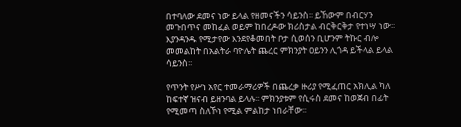በተባለው ደመና ነው ይላል የዘመናችን ሳይንስ፡፡ ይኸውም በብርሃን መጉበጥና መከፈል ወይም ከበረዶው ክሪስታል ብርቅርቅታ የተነሣ ነው፡፡ እያንዳንዱ የሚታየው እንደየቆመበት ቦታ ሲወሰን ቢሆንም ትኩር ብሎ መመልከት በአልትራ ባዮሌት ጨረር ምክንያት ዐይንን ሊጎዳ ይችላል ይላል ሳይንስ፡፡

የጥንት የሥነ አየር ተመራማሪዎች በጨረቃ ዙሪያ የሚፈጠር አክሊል ካለ ከፍተኛ ዝናብ ይዘንባል ይላሉ፡፡ ምክንያቱም የሲሩስ ደመና ከወጀብ በፊት የሚመጣ ስለኾነ የሚል ምልከታ ነበራቸው፡፡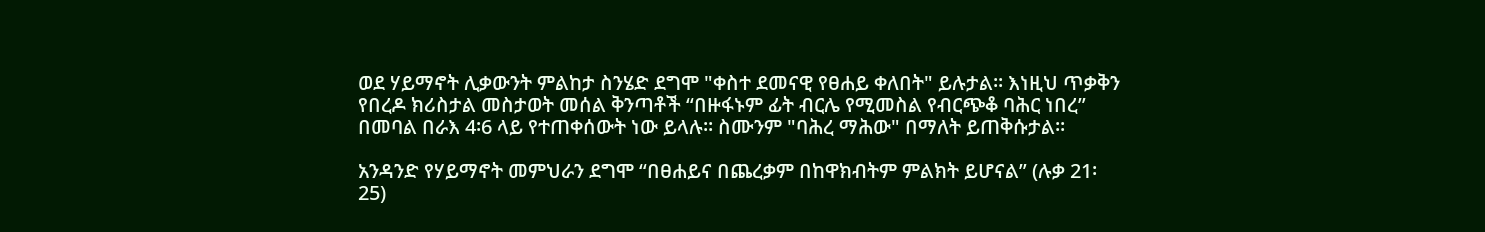ወደ ሃይማኖት ሊቃውንት ምልከታ ስንሄድ ደግሞ "ቀስተ ደመናዊ የፀሐይ ቀለበት" ይሉታል፡፡ እነዚህ ጥቃቅን የበረዶ ክሪስታል መስታወት መሰል ቅንጣቶች “በዙፋኑም ፊት ብርሌ የሚመስል የብርጭቆ ባሕር ነበረ” በመባል በራእ 4፡6 ላይ የተጠቀሰውት ነው ይላሉ፡፡ ስሙንም "ባሕረ ማሕው" በማለት ይጠቅሱታል፡፡

አንዳንድ የሃይማኖት መምህራን ደግሞ “በፀሐይና በጨረቃም በከዋክብትም ምልክት ይሆናል” (ሉቃ 21፡25)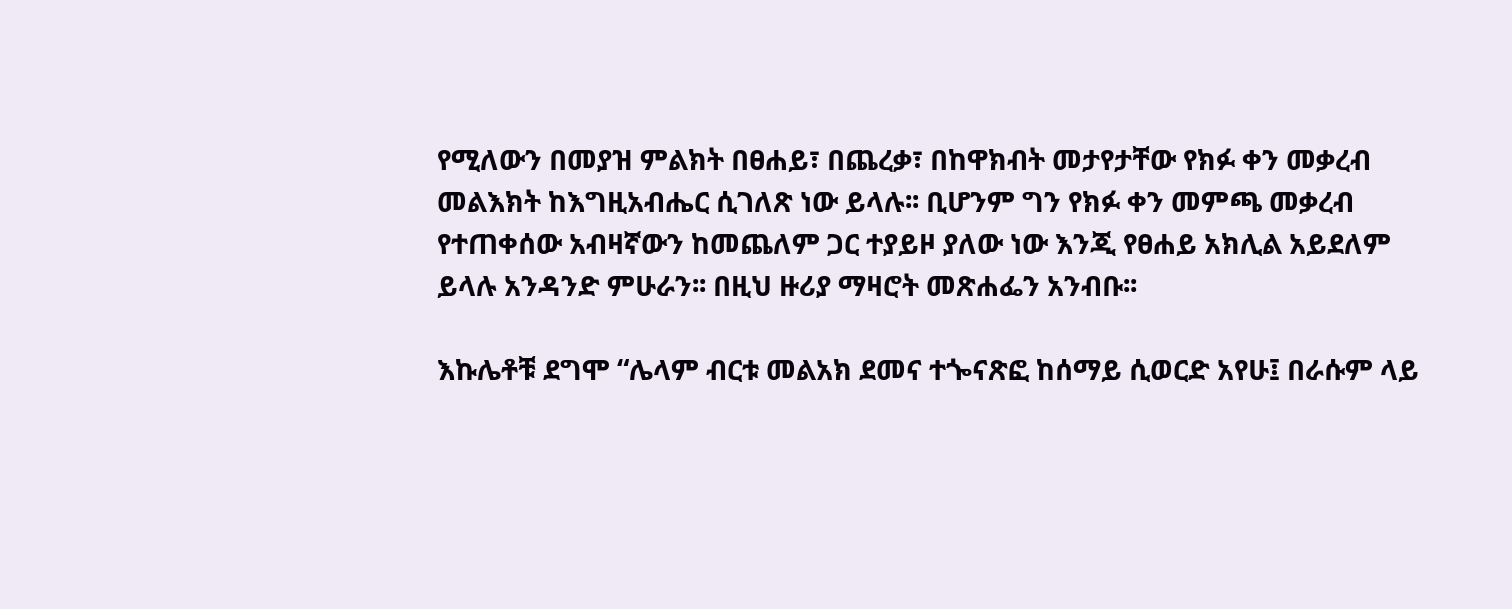የሚለውን በመያዝ ምልክት በፀሐይ፣ በጨረቃ፣ በከዋክብት መታየታቸው የክፉ ቀን መቃረብ መልእክት ከእግዚአብሔር ሲገለጽ ነው ይላሉ፡፡ ቢሆንም ግን የክፉ ቀን መምጫ መቃረብ የተጠቀሰው አብዛኛውን ከመጨለም ጋር ተያይዞ ያለው ነው እንጂ የፀሐይ አክሊል አይደለም ይላሉ አንዳንድ ምሁራን፡፡ በዚህ ዙሪያ ማዛሮት መጽሐፌን አንብቡ፡፡

እኩሌቶቹ ደግሞ “ሌላም ብርቱ መልአክ ደመና ተጐናጽፎ ከሰማይ ሲወርድ አየሁ፤ በራሱም ላይ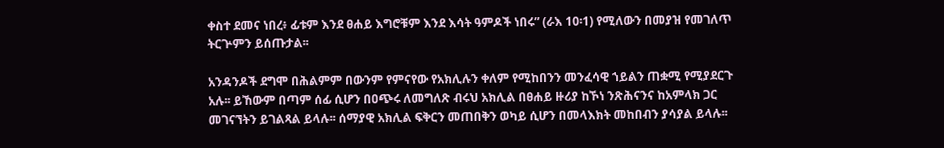ቀስተ ደመና ነበረ፥ ፊቱም እንደ ፀሐይ እግሮቹም እንደ እሳት ዓምዶች ነበሩ” (ራእ 10፡1) የሚለውን በመያዝ የመገለጥ ትርጕምን ይሰጡታል፡፡

አንዳንዶች ደግሞ በሕልምም በውንም የምናየው የአክሊሉን ቀለም የሚከበንን መንፈሳዊ ኀይልን ጠቋሚ የሚያደርጉ አሉ፡፡ ይኸውም በጣም ሰፊ ሲሆን በዐጭሩ ለመግለጽ ብሩህ አክሊል በፀሐይ ዙሪያ ከኾነ ንጽሕናንና ከአምላክ ጋር መገናኘትን ይገልጻል ይላሉ፡፡ ሰማያዊ አክሊል ፍቅርን መጠበቅን ወካይ ሲሆን በመላእክት መከበብን ያሳያል ይላሉ፡፡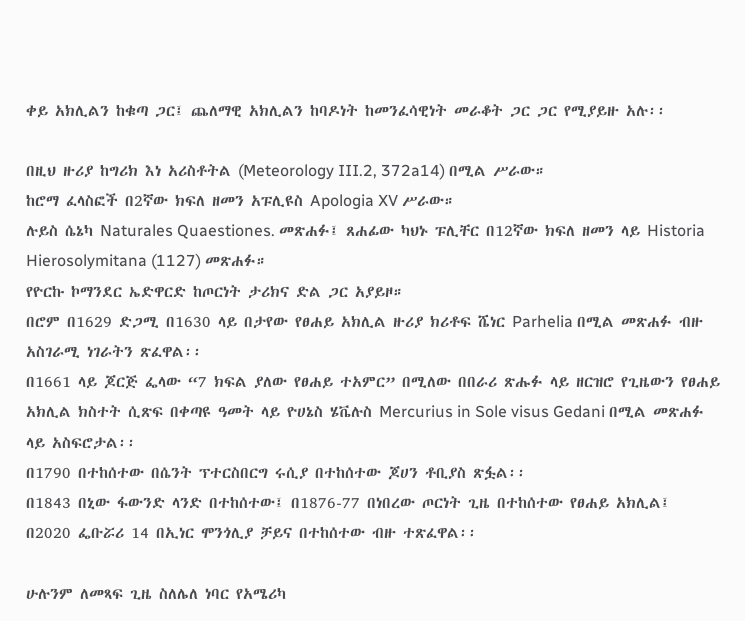ቀይ አክሊልን ከቁጣ ጋር፤ ጨለማዊ አክሊልን ከባዶነት ከመንፈሳዊነት መራቆት ጋር ጋር የሚያይዙ አሉ፡፡

በዚህ ዙሪያ ከግሪክ እነ አሪስቶትል (Meteorology III.2, 372a14) በሚል ሥራው።
ከሮማ ፈላስፎች በ2ኛው ክፍለ ዘመን አፑሊዩስ Apologia XV ሥራው።
ሉይስ ሴኔካ Naturales Quaestiones. መጽሐፉ፤ ጸሐፊው ካህኑ ፑሊቸር በ12ኛው ክፍለ ዘመን ላይ Historia Hierosolymitana (1127) መጽሐፉ።
የዮርኩ ኮማንደር ኤድዋርድ ከጦርነት ታሪክና ድል ጋር አያይዞ።
በሮም በ1629 ድጋሚ በ1630 ላይ በታየው የፀሐይ አክሊል ዙሪያ ክሪቶፍ ሼነር Parhelia በሚል መጽሐፉ ብዙ አስገራሚ ነገራትን ጽፈዋል፡፡
በ1661 ላይ ጆርጅ ፌላው “7 ክፍል ያለው የፀሐይ ተአምር” በሚለው በበራሪ ጽሑፉ ላይ ዘርዝሮ የጊዜውን የፀሐይ አክሊል ክስተት ሲጽፍ በቀጣዩ ዓመት ላይ ዮሀኔስ ሄቬሉስ Mercurius in Sole visus Gedani በሚል መጽሐፉ ላይ አስፍሮታል፡፡
በ1790 በተከሰተው በሴንት ፕተርስበርግ ሩሲያ በተከሰተው ጆሀን ቶቢያስ ጽፏል፡፡
በ1843 በኒው ፋውንድ ላንድ በተከሰተው፤ በ1876-77 በነበረው ጦርነት ጊዜ በተከሰተው የፀሐይ አክሊል፤
በ2020 ፌቡሯሪ 14 በኢነር ሞንጎሊያ ቻይና በተከሰተው ብዙ ተጽፈዋል፡፡

ሁሉንም ለመጻፍ ጊዜ ስለሌለ ነባር የአሜሪካ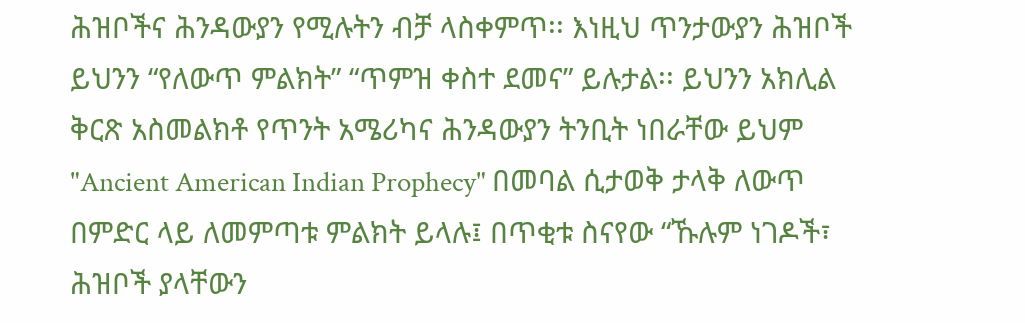ሕዝቦችና ሕንዳውያን የሚሉትን ብቻ ላስቀምጥ፡፡ እነዚህ ጥንታውያን ሕዝቦች ይህንን “የለውጥ ምልክት” “ጥምዝ ቀስተ ደመና” ይሉታል፡፡ ይህንን አክሊል ቅርጽ አስመልክቶ የጥንት አሜሪካና ሕንዳውያን ትንቢት ነበራቸው ይህም "Ancient American Indian Prophecy" በመባል ሲታወቅ ታላቅ ለውጥ በምድር ላይ ለመምጣቱ ምልክት ይላሉ፤ በጥቂቱ ስናየው “ኹሉም ነገዶች፣ ሕዝቦች ያላቸውን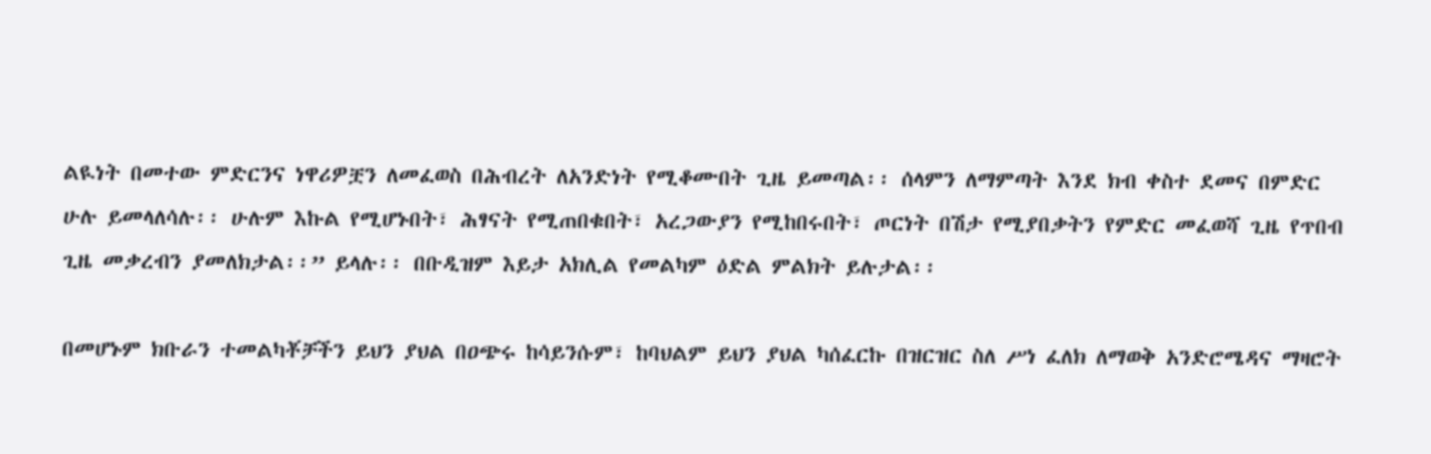ልዪነት በመተው ምድርንና ነዋሪዎቿን ለመፈወስ በሕብረት ለአንድነት የሚቆሙበት ጊዜ ይመጣል፡፡ ሰላምን ለማምጣት እንደ ክብ ቀስተ ደመና በምድር ሁሉ ይመላለሳሉ፡፡ ሁሉም እኩል የሚሆኑበት፣ ሕፃናት የሚጠበቁበት፣ አረጋውያን የሚከበሩበት፣ ጦርነት በሽታ የሚያበቃትን የምድር መፈወሻ ጊዜ የጥበብ ጊዜ መቃረብን ያመለክታል፡፡” ይላሉ፡፡ በቡዲዝም እይታ አክሊል የመልካም ዕድል ምልክት ይሉታል፡፡

በመሆኑም ክቡራን ተመልካቾቻችን ይህን ያህል በዐጭሩ ከሳይንሱም፣ ከባህልም ይህን ያህል ካሰፈርኩ በዝርዝር ስለ ሥነ ፈለክ ለማወቅ አንድሮሜዳና ማዛሮት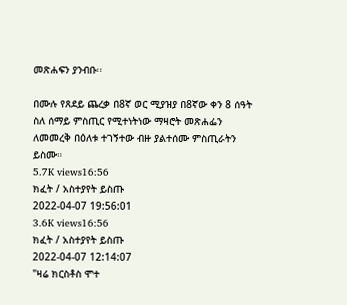መጽሐፍን ያንብቡ፡፡

በሙሉ የጸደይ ጨረቃ በ8ኛ ወር ሚያዝያ በ8ኛው ቀን 8 ሰዓት ስለ ሰማይ ምስጢር የሚተነትነው ማዛሮት መጽሐፌን ለመመረቅ በዕለቱ ተገኝተው ብዙ ያልተሰሙ ምስጢራትን ይስሙ።
5.7K views16:56
ክፈት / አስተያየት ይስጡ
2022-04-07 19:56:01
3.6K views16:56
ክፈት / አስተያየት ይስጡ
2022-04-07 12:14:07
"ዛሬ ክርስቶስ ሞተ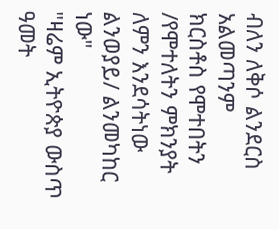ብለን ለቅሶ ልንደርስ አልመጣንም
ክርስቶስ የሞተበትን /የሞተለትን ምክንያት ለምን እንደሳትነው ልንወያይ/ ልንመካከር
ነው"
"ዛሬም ኢትዮጵያ ውስጥ ዓመት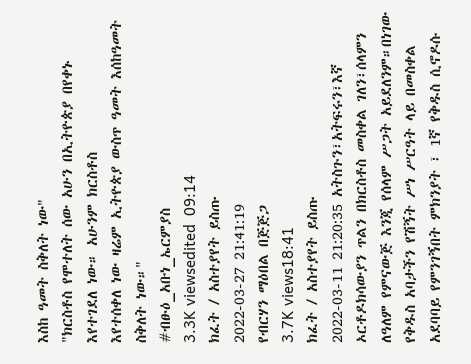እስከ ዓመት ስቅለት ነው"
"ክርስቶስ የሞተለት ሰው አሁን በኢትዮጵያ በየቀኑ እየተገደለ ነው። አሁንም ክርስቶስ
እየተሰቀለ ነው ዛሬም ኢትዮጵያ ውስጥ ዓመት እሰከዓመት ስቅለት ነው።"
#ብፁዕ_አቡነ_ኤርምያስ
3.3K viewsedited  09:14
ክፈት / አስተያየት ይስጡ
2022-03-27 21:41:19
የብርሃን ማዕበል በጅጅጋ
3.7K views18:41
ክፈት / አስተያየት ይስጡ
2022-03-11 21:20:35 አትስጉን፣አትፍሩን፣እኛ ኦርቶዶክሳውያን ጥልን በክርስቶስ መስቀል ገለን፣ሰላምን ለዓለም የምናውጅ እንጂ የሰላም ሥጋት አይደለንም።በነገው የቅዱስ አባታችን የሽኝት ሥነ ሥርዓት ላይ በመስቀል አደባባይ የምንገኝበት ምክንያት ፣ 1ኛ የቅዱስ ሲኖዶሱ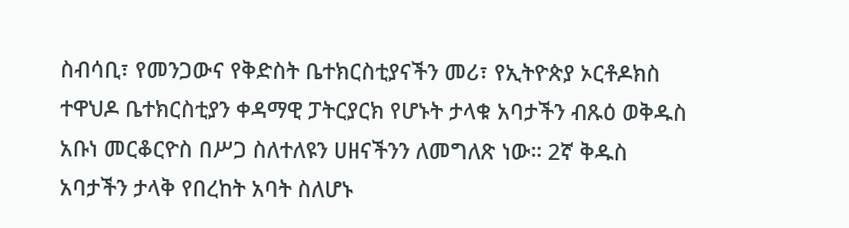ስብሳቢ፣ የመንጋውና የቅድስት ቤተክርስቲያናችን መሪ፣ የኢትዮጵያ ኦርቶዶክስ ተዋህዶ ቤተክርስቲያን ቀዳማዊ ፓትርያርክ የሆኑት ታላቁ አባታችን ብጹዕ ወቅዱስ አቡነ መርቆርዮስ በሥጋ ስለተለዩን ሀዘናችንን ለመግለጽ ነው። 2ኛ ቅዱስ አባታችን ታላቅ የበረከት አባት ስለሆኑ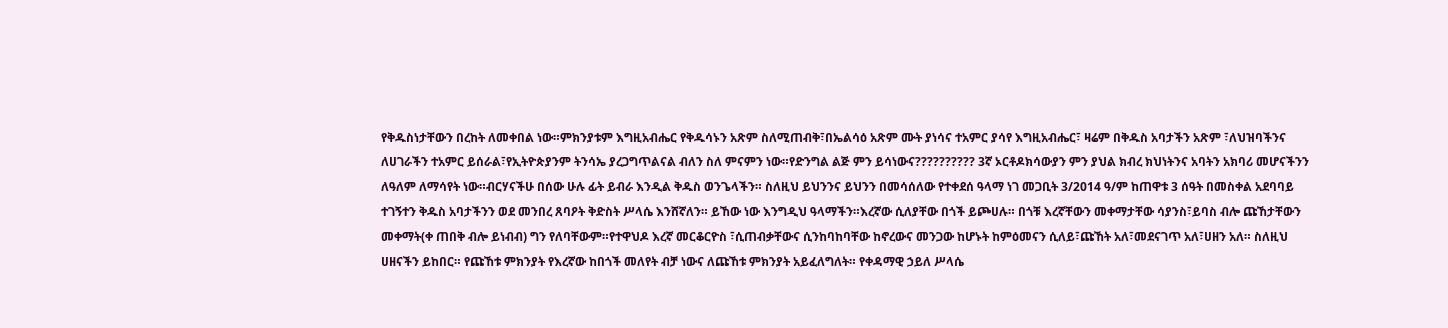የቅዱስነታቸውን በረከት ለመቀበል ነው።ምክንያቱም እግዚአብሔር የቅዱሳኑን አጽም ስለሚጠብቅ፣በኤልሳዕ አጽም ሙት ያነሳና ተአምር ያሳየ እግዚአብሔር፣ ዛሬም በቅዱስ አባታችን አጽም ፣ለህዝባችንና ለሀገራችን ተአምር ይሰራል፣የኢትዮጵያንም ትንሳኤ ያረጋግጥልናል ብለን ስለ ምናምን ነው።የድንግል ልጅ ምን ይሳነውና?????????? 3ኛ ኦርቶዶክሳውያን ምን ያህል ክብረ ክህነትንና አባትን አክባሪ መሆናችንን ለዓለም ለማሳየት ነው።ብርሃናችሁ በሰው ሁሉ ፊት ይብራ እንዲል ቅዱስ ወንጌላችን። ስለዚህ ይህንንና ይህንን በመሳሰለው የተቀደሰ ዓላማ ነገ መጋቢት 3/2014 ዓ/ም ከጠዋቱ 3 ሰዓት በመስቀል አደባባይ ተገኝተን ቅዱስ አባታችንን ወደ መንበረ ጸባዖት ቅድስት ሥላሴ እንሸኛለን። ይኸው ነው እንግዲህ ዓላማችን።እረኛው ሲለያቸው በጎች ይጮሀሉ። በጎቹ እረኛቸውን መቀማታቸው ሳያንስ፣ይባስ ብሎ ጩኸታቸውን መቀማት(ቀ ጠበቅ ብሎ ይነብብ) ግን የለባቸውም።የተዋህዶ እረኛ መርቆርዮስ ፣ሲጠብቃቸውና ሲንከባከባቸው ከኖረውና መንጋው ከሆኑት ከምዕመናን ሲለይ፣ጩኸት አለ፣መደናገጥ አለ፣ሀዘን አለ። ስለዚህ ሀዘናችን ይከበር። የጩኸቱ ምክንያት የእረኛው ከበጎች መለየት ብቻ ነውና ለጩኸቱ ምክንያት አይፈለግለት። የቀዳማዊ ኃይለ ሥላሴ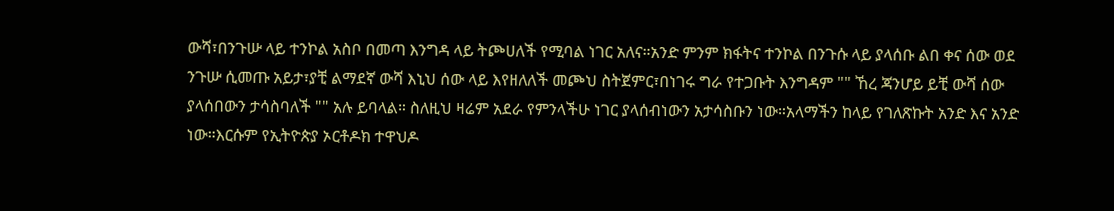ውሻ፣በንጉሡ ላይ ተንኮል አስቦ በመጣ እንግዳ ላይ ትጮሀለች የሚባል ነገር አለና።አንድ ምንም ክፋትና ተንኮል በንጉሱ ላይ ያላሰቡ ልበ ቀና ሰው ወደ ንጉሡ ሲመጡ አይታ፣ያቺ ልማደኛ ውሻ እኒህ ሰው ላይ እየዘለለች መጮህ ስትጀምር፣በነገሩ ግራ የተጋቡት እንግዳም "" ኸረ ጃንሆይ ይቺ ውሻ ሰው ያላሰበውን ታሳስባለች "" አሉ ይባላል። ስለዚህ ዛሬም አደራ የምንላችሁ ነገር ያላሰብነውን አታሳስቡን ነው።አላማችን ከላይ የገለጽኩት አንድ እና አንድ ነው።እርሱም የኢትዮጵያ ኦርቶዶክ ተዋህዶ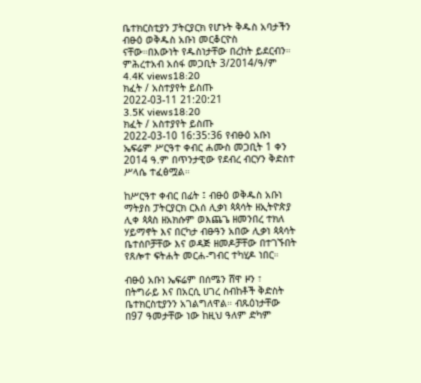ቤተክርስቲያን ፓትርያርክ የሆኑት ቅዱስ አባታችን ብፁዕ ወቅዱስ አቡነ መርቆርዮስ ናቸው።በእውነት የዱስነታቸው በረከት ይደርብን። ምሕረተአብ አሰፋ መጋቢት 3/2014/ዓ/ም
4.4K views18:20
ክፈት / አስተያየት ይስጡ
2022-03-11 21:20:21
3.5K views18:20
ክፈት / አስተያየት ይስጡ
2022-03-10 16:35:36 የብፁዕ አቡነ ኤፍሬም ሥርዓተ ቀብር ሐሙስ መጋቢት 1 ቀን 2014 ዓ.ም በጥንታዊው የደብረ ብርሃን ቅድስተ ሥላሴ ተፈፅሟል።

ከሥርዓተ ቀብር በፊት ፤ ብፁዕ ወቅዱስ አቡነ ማትያስ ፓትርያርክ ርእሰ ሊቃነ ጳጳሳት ዘኢትዮጵያ ሊቀ ጳጳስ ዘአክሱም ወእጨጌ ዘመንበረ ተክለ ሃይማኖት እና በርካታ ብፁዓን አበው ሊቃነ ጳጳሳት ቤተሰቦቻቸው እና ወዳጅ ዘመዶቻቸው በተገኙበት የጸሎተ ፍትሐት መርሐ-ግብር ተካሂዶ ነበር።

ብፁዕ አቡነ ኤፍሬም በሰሜን ሸዋ ዞን ፣ በትግራይ እና በአርሲ ሀገረ ስብከቶች ቅድስት ቤተክርስቲያንን አገልግለዋል። ብጹዕነታቸው በ97 ዓመታቸው ነው ከዚህ ዓለም ድካም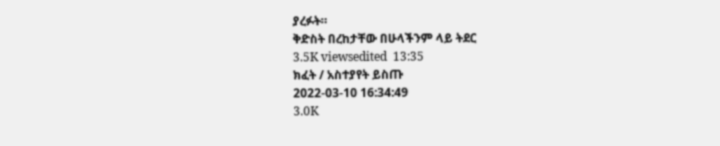ያረፉት።
ቅድስት በረከታቸው በሁላችንም ላይ ትደር
3.5K viewsedited  13:35
ክፈት / አስተያየት ይስጡ
2022-03-10 16:34:49
3.0K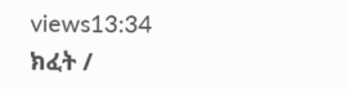views13:34
ክፈት /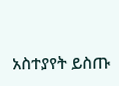አስተያየት ይስጡ